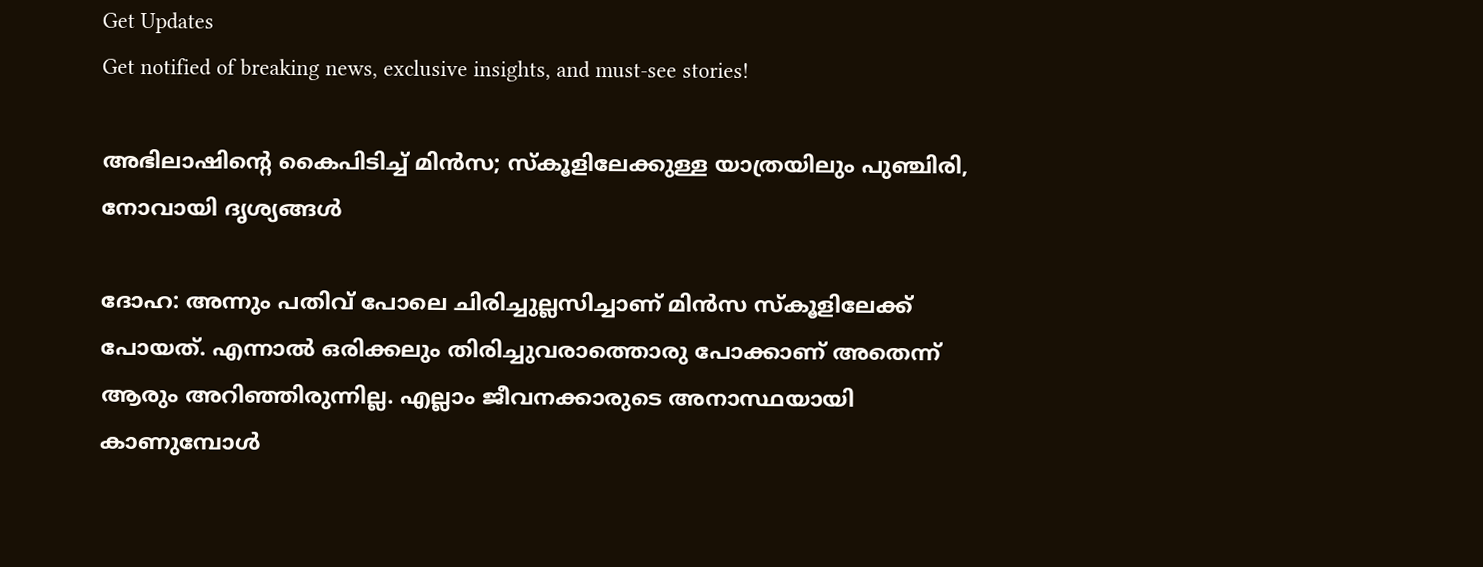Get Updates
Get notified of breaking news, exclusive insights, and must-see stories!

അഭിലാഷിന്റെ കൈപിടിച്ച് മിന്‍സ; സ്‌കൂളിലേക്കുള്ള യാത്രയിലും പുഞ്ചിരി, നോവായി ദൃശ്യങ്ങള്‍

ദോഹ: അന്നും പതിവ് പോലെ ചിരിച്ചുല്ലസിച്ചാണ് മിന്‍സ സ്‌കൂളിലേക്ക് പോയത്. എന്നാല്‍ ഒരിക്കലും തിരിച്ചുവരാത്തൊരു പോക്കാണ് അതെന്ന് ആരും അറിഞ്ഞിരുന്നില്ല. എല്ലാം ജീവനക്കാരുടെ അനാസ്ഥയായി കാണുമ്പോള്‍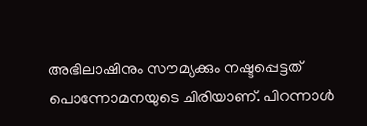അഭിലാഷിനും സൗമ്യക്കും നഷ്ടപ്പെട്ടത് പൊന്നോമനയുടെ ചിരിയാണ്. പിറന്നാള്‍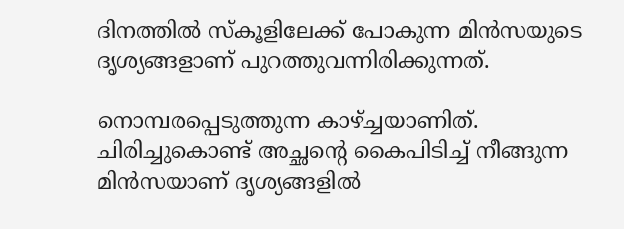ദിനത്തില്‍ സ്‌കൂളിലേക്ക് പോകുന്ന മിന്‍സയുടെ ദൃശ്യങ്ങളാണ് പുറത്തുവന്നിരിക്കുന്നത്.

നൊമ്പരപ്പെടുത്തുന്ന കാഴ്ച്ചയാണിത്. ചിരിച്ചുകൊണ്ട് അച്ഛന്റെ കൈപിടിച്ച് നീങ്ങുന്ന മിന്‍സയാണ് ദൃശ്യങ്ങളില്‍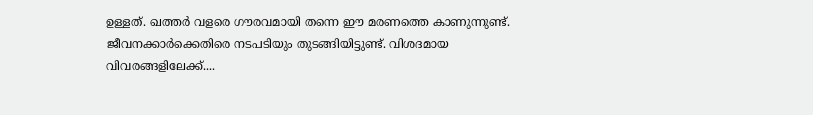ഉള്ളത്. ഖത്തര്‍ വളരെ ഗൗരവമായി തന്നെ ഈ മരണത്തെ കാണുന്നുണ്ട്. ജീവനക്കാര്‍ക്കെതിരെ നടപടിയും തുടങ്ങിയിട്ടുണ്ട്. വിശദമായ വിവരങ്ങളിലേക്ക്....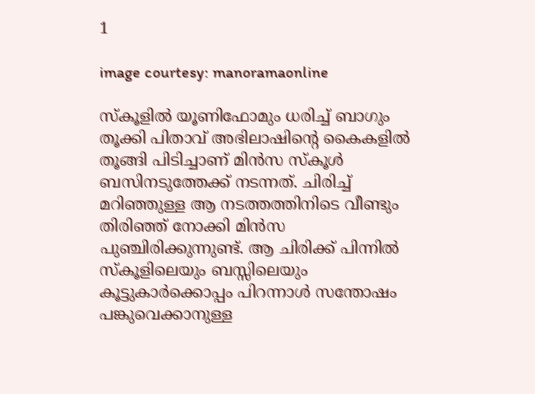1

image courtesy: manoramaonline

സ്‌കൂളില്‍ യൂണിഫോമും ധരിച്ച് ബാഗും തൂക്കി പിതാവ് അഭിലാഷിന്റെ കൈകളില്‍ തൂങ്ങി പിടിച്ചാണ് മിന്‍സ സ്‌കൂള്‍ ബസിനടുത്തേക്ക് നടന്നത്. ചിരിച്ച് മറിഞ്ഞുള്ള ആ നടത്തത്തിനിടെ വീണ്ടും തിരിഞ്ഞ് നോക്കി മിന്‍സ പുഞ്ചിരിക്കുന്നുണ്ട്. ആ ചിരിക്ക് പിന്നില്‍ സ്‌കൂളിലെയും ബസ്സിലെയും കൂട്ടുകാര്‍ക്കൊപ്പം പിറന്നാള്‍ സന്തോഷം പങ്കുവെക്കാനുള്ള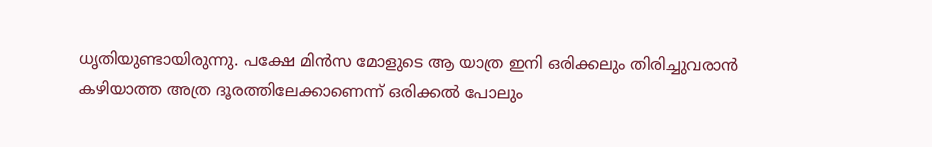ധൃതിയുണ്ടായിരുന്നു. പക്ഷേ മിന്‍സ മോളുടെ ആ യാത്ര ഇനി ഒരിക്കലും തിരിച്ചുവരാന്‍ കഴിയാത്ത അത്ര ദൂരത്തിലേക്കാണെന്ന് ഒരിക്കല്‍ പോലും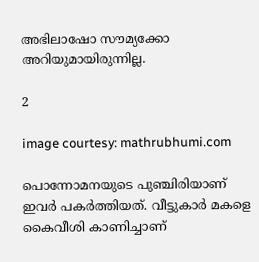അഭിലാഷോ സൗമ്യക്കോ അറിയുമായിരുന്നില്ല.

2

image courtesy: mathrubhumi.com

പൊന്നോമനയുടെ പുഞ്ചിരിയാണ് ഇവര്‍ പകര്‍ത്തിയത്. വീട്ടുകാര്‍ മകളെ കൈവീശി കാണിച്ചാണ്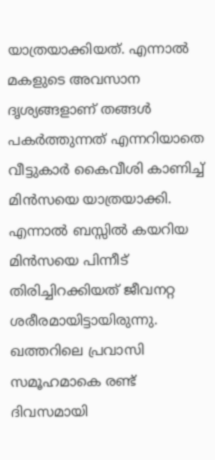യാത്രയാക്കിയത്. എന്നാല്‍ മകളുടെ അവസാന ദൃശ്യങ്ങളാണ് തങ്ങള്‍ പകര്‍ത്തുന്നത് എന്നറിയാതെ വീട്ടുകാര്‍ കൈവീശി കാണിച്ച് മിന്‍സയെ യാത്രയാക്കി. എന്നാല്‍ ബസ്സില്‍ കയറിയ മിന്‍സയെ പിന്നീട് തിരിച്ചിറക്കിയത് ജീവനറ്റ ശരീരമായിട്ടായിരുന്നു. ഖത്തറിലെ പ്രവാസി സമൂഹമാകെ രണ്ട് ദിവസമായി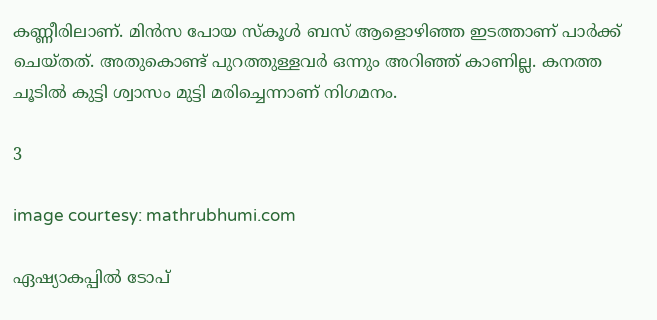കണ്ണീരിലാണ്. മിന്‍സ പോയ സ്‌കൂള്‍ ബസ് ആളൊഴിഞ്ഞ ഇടത്താണ് പാര്‍ക്ക് ചെയ്തത്. അതുകൊണ്ട് പുറത്തുള്ളവര്‍ ഒന്നും അറിഞ്ഞ് കാണില്ല. കനത്ത ചൂടില്‍ കുട്ടി ശ്വാസം മുട്ടി മരിച്ചെന്നാണ് നിഗമനം.

3

image courtesy: mathrubhumi.com

ഏഷ്യാകപ്പില്‍ ടോപ്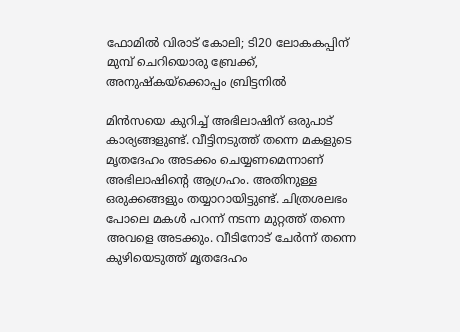ഫോമില്‍ വിരാട് കോലി; ടി20 ലോകകപ്പിന് മുമ്പ് ചെറിയൊരു ബ്രേക്ക്, അനുഷ്‌കയ്‌ക്കൊപ്പം ബ്രിട്ടനില്‍

മിന്‍സയെ കുറിച്ച് അഭിലാഷിന് ഒരുപാട് കാര്യങ്ങളുണ്ട്. വീട്ടിനടുത്ത് തന്നെ മകളുടെ മൃതദേഹം അടക്കം ചെയ്യണമെന്നാണ് അഭിലാഷിന്റെ ആഗ്രഹം. അതിനുള്ള ഒരുക്കങ്ങളും തയ്യാറായിട്ടുണ്ട്. ചിത്രശലഭം പോലെ മകള്‍ പറന്ന് നടന്ന മുറ്റത്ത് തന്നെ അവളെ അടക്കും. വീടിനോട് ചേര്‍ന്ന് തന്നെ കുഴിയെടുത്ത് മൃതദേഹം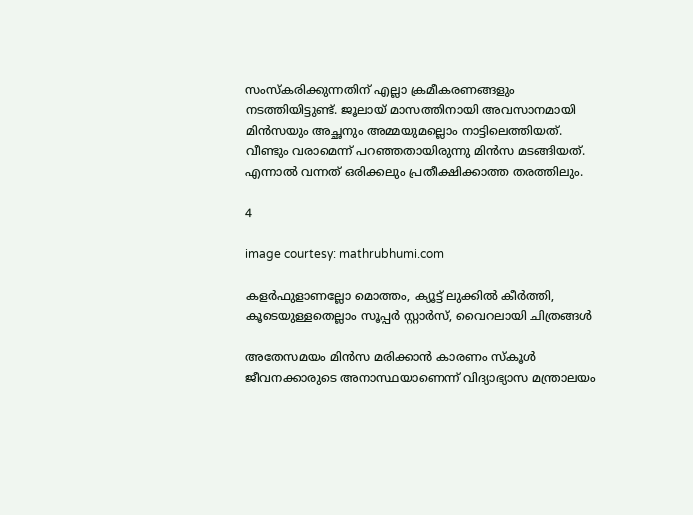സംസ്‌കരിക്കുന്നതിന് എല്ലാ ക്രമീകരണങ്ങളും നടത്തിയിട്ടുണ്ട്. ജൂലായ് മാസത്തിനായി അവസാനമായി മിന്‍സയും അച്ഛനും അമ്മയുമല്ലൊം നാട്ടിലെത്തിയത്. വീണ്ടും വരാമെന്ന് പറഞ്ഞതായിരുന്നു മിന്‍സ മടങ്ങിയത്. എന്നാല്‍ വന്നത് ഒരിക്കലും പ്രതീക്ഷിക്കാത്ത തരത്തിലും.

4

image courtesy: mathrubhumi.com

കളര്‍ഫുളാണല്ലോ മൊത്തം, ക്യൂട്ട് ലുക്കില്‍ കീര്‍ത്തി, കൂടെയുള്ളതെല്ലാം സൂപ്പര്‍ സ്റ്റാര്‍സ്, വൈറലായി ചിത്രങ്ങള്‍

അതേസമയം മിന്‍സ മരിക്കാന്‍ കാരണം സ്‌കൂള്‍ ജീവനക്കാരുടെ അനാസ്ഥയാണെന്ന് വിദ്യാഭ്യാസ മന്ത്രാലയം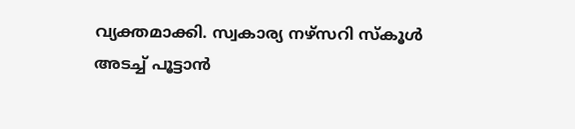വ്യക്തമാക്കി. സ്വകാര്യ നഴ്‌സറി സ്‌കൂള്‍ അടച്ച് പൂട്ടാന്‍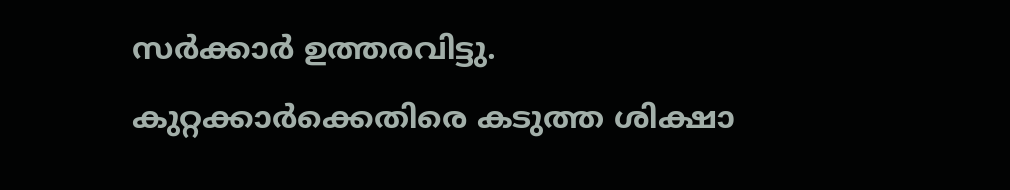സര്‍ക്കാര്‍ ഉത്തരവിട്ടു. കുറ്റക്കാര്‍ക്കെതിരെ കടുത്ത ശിക്ഷാ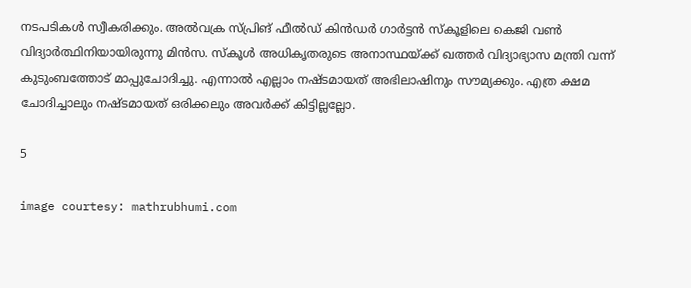നടപടികള്‍ സ്വീകരിക്കും. അല്‍വക്ര സ്പ്രിങ് ഫീല്‍ഡ് കിന്‍ഡര്‍ ഗാര്‍ട്ടന്‍ സ്‌കൂളിലെ കെജി വണ്‍ വിദ്യാര്‍ത്ഥിനിയായിരുന്നു മിന്‍സ. സ്‌കൂള്‍ അധികൃതരുടെ അനാസ്ഥയ്ക്ക് ഖത്തര്‍ വിദ്യാഭ്യാസ മന്ത്രി വന്ന് കുടുംബത്തോട് മാപ്പുചോദിച്ചു. എന്നാല്‍ എല്ലാം നഷ്ടമായത് അഭിലാഷിനും സൗമ്യക്കും. എത്ര ക്ഷമ ചോദിച്ചാലും നഷ്ടമായത് ഒരിക്കലും അവര്‍ക്ക് കിട്ടില്ലല്ലോ.

5

image courtesy: mathrubhumi.com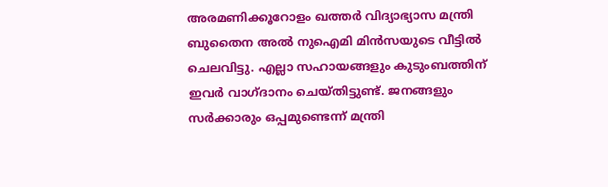അരമണിക്കൂറോളം ഖത്തര്‍ വിദ്യാഭ്യാസ മന്ത്രി ബുതൈന അല്‍ നുഐമി മിന്‍സയുടെ വീട്ടില്‍ ചെലവിട്ടു. എല്ലാ സഹായങ്ങളും കുടുംബത്തിന് ഇവര്‍ വാഗ്ദാനം ചെയ്തിട്ടുണ്ട്. ജനങ്ങളും സര്‍ക്കാരും ഒപ്പമുണ്ടെന്ന് മന്ത്രി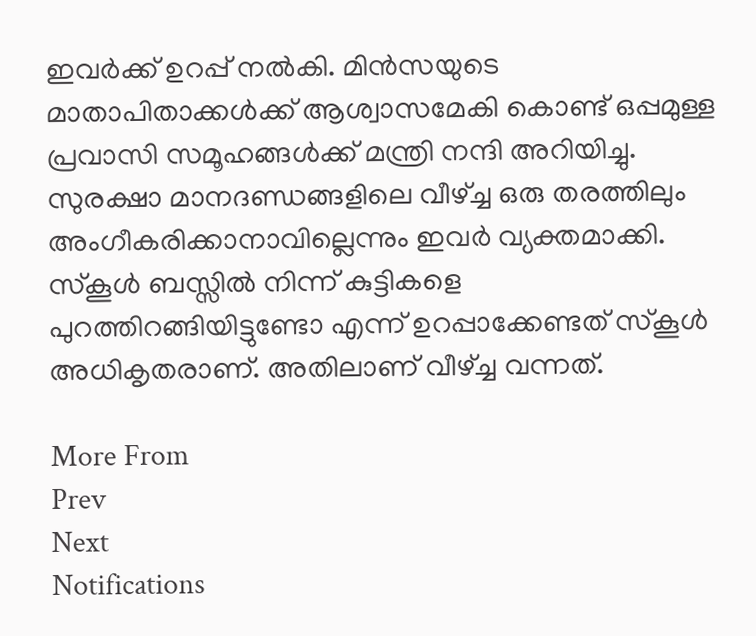ഇവര്‍ക്ക് ഉറപ്പ് നല്‍കി. മിന്‍സയുടെ മാതാപിതാക്കള്‍ക്ക് ആശ്വാസമേകി കൊണ്ട് ഒപ്പമുള്ള പ്രവാസി സമൂഹങ്ങള്‍ക്ക് മന്ത്രി നന്ദി അറിയിച്ചു. സുരക്ഷാ മാനദണ്ഡങ്ങളിലെ വീഴ്ച്ച ഒരു തരത്തിലും അംഗീകരിക്കാനാവില്ലെന്നും ഇവര്‍ വ്യക്തമാക്കി. സ്‌കൂള്‍ ബസ്സില്‍ നിന്ന് കുട്ടികളെ പുറത്തിറങ്ങിയിട്ടുണ്ടോ എന്ന് ഉറപ്പാക്കേണ്ടത് സ്‌കൂള്‍ അധികൃതരാണ്. അതിലാണ് വീഴ്ച്ച വന്നത്.

More From
Prev
Next
Notifications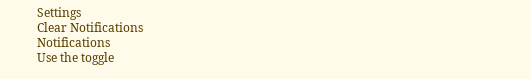Settings
Clear Notifications
Notifications
Use the toggle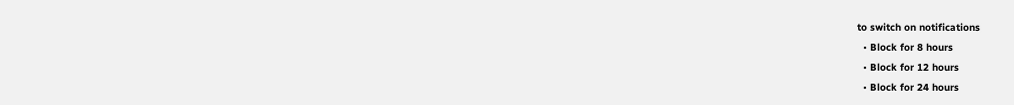to switch on notifications
  • Block for 8 hours
  • Block for 12 hours
  • Block for 24 hours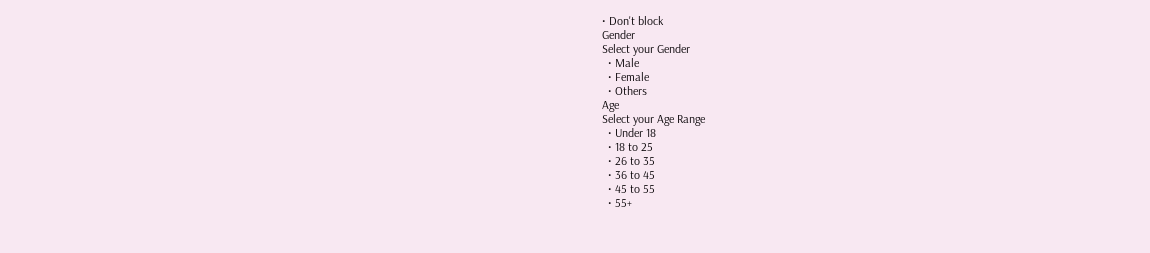• Don't block
Gender
Select your Gender
  • Male
  • Female
  • Others
Age
Select your Age Range
  • Under 18
  • 18 to 25
  • 26 to 35
  • 36 to 45
  • 45 to 55
  • 55+